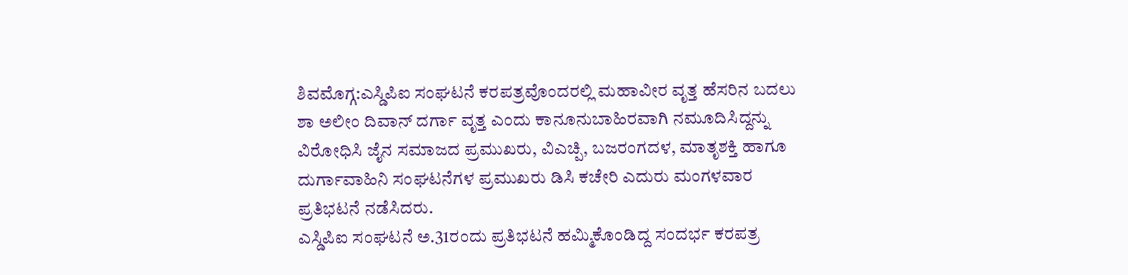ಶಿವಮೊಗ್ಗ:ಎಸ್ಡಿಪಿಐ ಸಂಘಟನೆ ಕರಪತ್ರವೊಂದರಲ್ಲಿ ಮಹಾವೀರ ವೃತ್ತ ಹೆಸರಿನ ಬದಲು ಶಾ ಅಲೀಂ ದಿವಾನ್ ದರ್ಗಾ ವೃತ್ತ ಎಂದು ಕಾನೂನುಬಾಹಿರವಾಗಿ ನಮೂದಿಸಿದ್ದನ್ನು ವಿರೋಧಿಸಿ ಜೈನ ಸಮಾಜದ ಪ್ರಮುಖರು, ವಿಎಚ್ಪಿ, ಬಜರಂಗದಳ, ಮಾತೃಶಕ್ತಿ ಹಾಗೂ ದುರ್ಗಾವಾಹಿನಿ ಸಂಘಟನೆಗಳ ಪ್ರಮುಖರು ಡಿಸಿ ಕಚೇರಿ ಎದುರು ಮಂಗಳವಾರ ಪ್ರತಿಭಟನೆ ನಡೆಸಿದರು.
ಎಸ್ಡಿಪಿಐ ಸಂಘಟನೆ ಅ.31ರಂದು ಪ್ರತಿಭಟನೆ ಹಮ್ಮಿಕೊಂಡಿದ್ದ ಸಂದರ್ಭ ಕರಪತ್ರ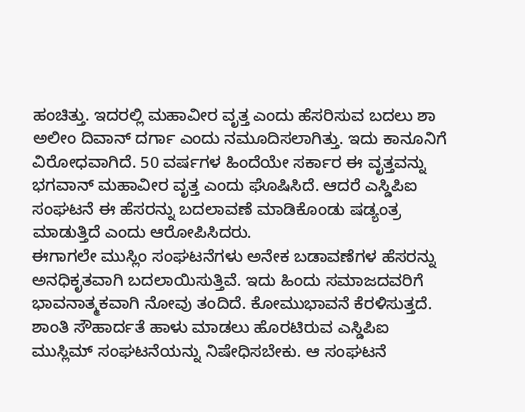ಹಂಚಿತ್ತು. ಇದರಲ್ಲಿ ಮಹಾವೀರ ವೃತ್ತ ಎಂದು ಹೆಸರಿಸುವ ಬದಲು ಶಾ ಅಲೀಂ ದಿವಾನ್ ದರ್ಗಾ ಎಂದು ನಮೂದಿಸಲಾಗಿತ್ತು. ಇದು ಕಾನೂನಿಗೆ ವಿರೋಧವಾಗಿದೆ. 50 ವರ್ಷಗಳ ಹಿಂದೆಯೇ ಸರ್ಕಾರ ಈ ವೃತ್ತವನ್ನು ಭಗವಾನ್ ಮಹಾವೀರ ವೃತ್ತ ಎಂದು ಘೊಷಿಸಿದೆ. ಆದರೆ ಎಸ್ಡಿಪಿಐ ಸಂಘಟನೆ ಈ ಹೆಸರನ್ನು ಬದಲಾವಣೆ ಮಾಡಿಕೊಂಡು ಷಡ್ಯಂತ್ರ ಮಾಡುತ್ತಿದೆ ಎಂದು ಆರೋಪಿಸಿದರು.
ಈಗಾಗಲೇ ಮುಸ್ಲಿಂ ಸಂಘಟನೆಗಳು ಅನೇಕ ಬಡಾವಣೆಗಳ ಹೆಸರನ್ನು ಅನಧಿಕೃತವಾಗಿ ಬದಲಾಯಿಸುತ್ತಿವೆ. ಇದು ಹಿಂದು ಸಮಾಜದವರಿಗೆ ಭಾವನಾತ್ಮಕವಾಗಿ ನೋವು ತಂದಿದೆ. ಕೋಮುಭಾವನೆ ಕೆರಳಿಸುತ್ತದೆ. ಶಾಂತಿ ಸೌಹಾರ್ದತೆ ಹಾಳು ಮಾಡಲು ಹೊರಟಿರುವ ಎಸ್ಡಿಪಿಐ ಮುಸ್ಲಿಮ್ ಸಂಘಟನೆಯನ್ನು ನಿಷೇಧಿಸಬೇಕು. ಆ ಸಂಘಟನೆ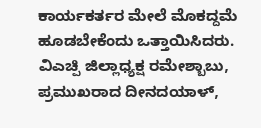ಕಾರ್ಯಕರ್ತರ ಮೇಲೆ ಮೊಕದ್ದಮೆ ಹೂಡಬೇಕೆಂದು ಒತ್ತಾಯಿಸಿದರು.
ವಿಎಚ್ಪಿ ಜಿಲ್ಲಾಧ್ಯಕ್ಷ ರಮೇಶ್ಬಾಬು, ಪ್ರಮುಖರಾದ ದೀನದಯಾಳ್,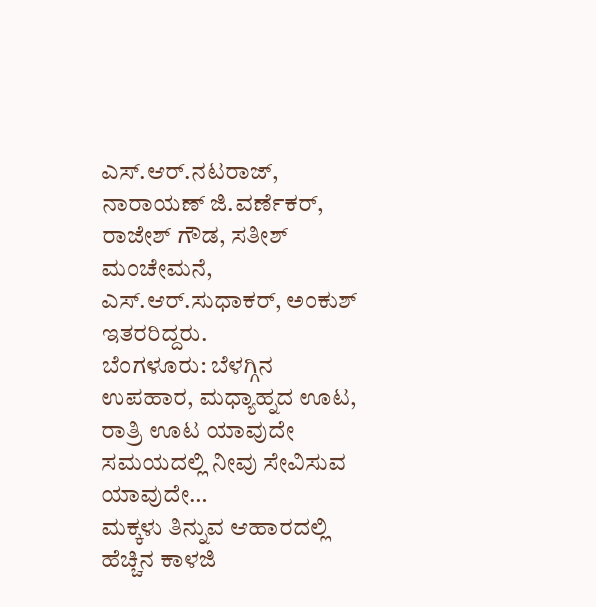ಎಸ್.ಆರ್.ನಟರಾಜ್, ನಾರಾಯಣ್ ಜಿ.ವರ್ಣೆಕರ್, ರಾಜೇಶ್ ಗೌಡ, ಸತೀಶ್ ಮಂಚೇಮನೆ, ಎಸ್.ಆರ್.ಸುಧಾಕರ್, ಅಂಕುಶ್ ಇತರರಿದ್ದರು.
ಬೆಂಗಳೂರು: ಬೆಳಗ್ಗಿನ ಉಪಹಾರ, ಮಧ್ಯಾಹ್ನದ ಊಟ, ರಾತ್ರಿ ಊಟ ಯಾವುದೇ ಸಮಯದಲ್ಲಿ ನೀವು ಸೇವಿಸುವ ಯಾವುದೇ…
ಮಕ್ಕಳು ತಿನ್ನುವ ಆಹಾರದಲ್ಲಿ ಹೆಚ್ಚಿನ ಕಾಳಜಿ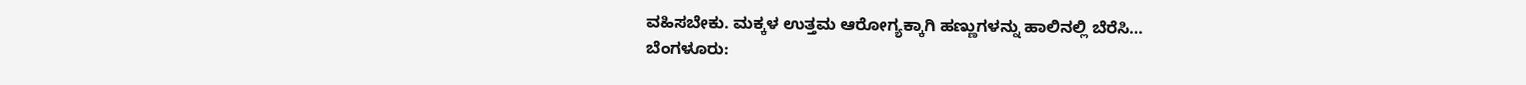ವಹಿಸಬೇಕು. ಮಕ್ಕಳ ಉತ್ತಮ ಆರೋಗ್ಯಕ್ಕಾಗಿ ಹಣ್ಣುಗಳನ್ನು ಹಾಲಿನಲ್ಲಿ ಬೆರೆಸಿ…
ಬೆಂಗಳೂರು: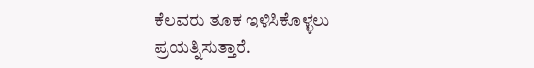ಕೆಲವರು ತೂಕ ಇಳಿಸಿಕೊಳ್ಳಲು ಪ್ರಯತ್ನಿಸುತ್ತಾರೆ.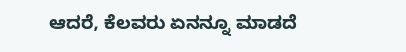ಆದರೆ, ಕೆಲವರು ಏನನ್ನೂ ಮಾಡದೆ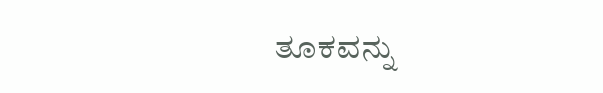ತೂಕವನ್ನು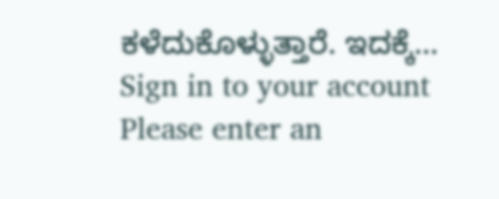ಕಳೆದುಕೊಳ್ಳುತ್ತಾರೆ. ಇದಕ್ಕೆ…
Sign in to your account
Please enter an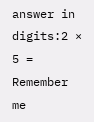answer in digits:2 × 5 =
Remember me